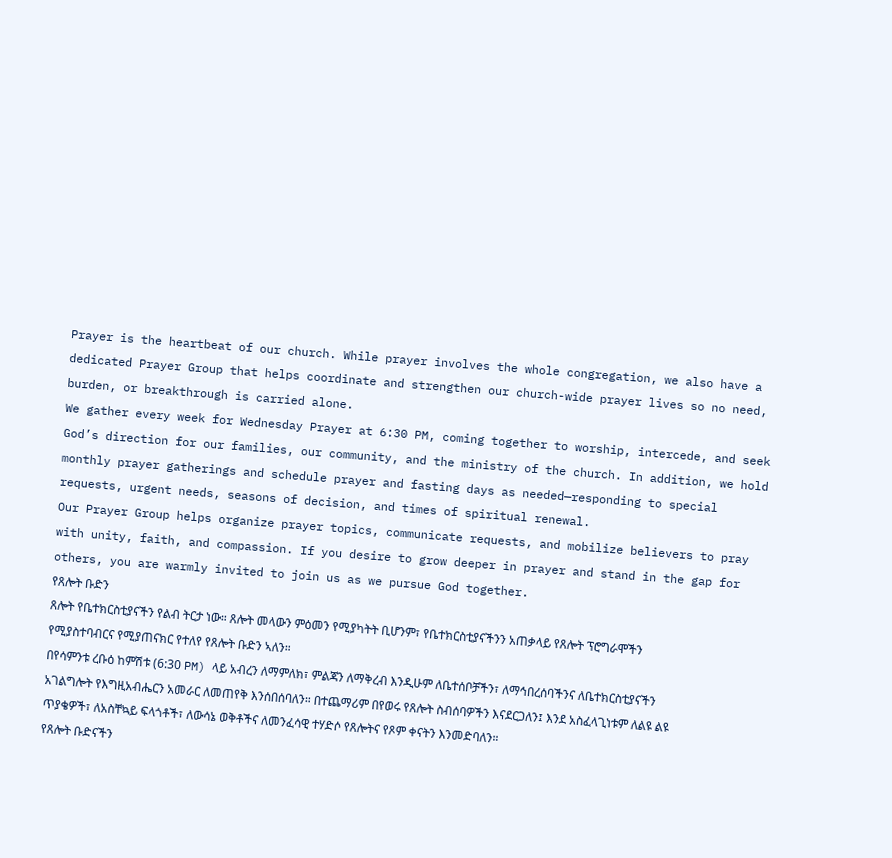Prayer is the heartbeat of our church. While prayer involves the whole congregation, we also have a dedicated Prayer Group that helps coordinate and strengthen our church-wide prayer lives so no need, burden, or breakthrough is carried alone.
We gather every week for Wednesday Prayer at 6:30 PM, coming together to worship, intercede, and seek God’s direction for our families, our community, and the ministry of the church. In addition, we hold monthly prayer gatherings and schedule prayer and fasting days as needed—responding to special requests, urgent needs, seasons of decision, and times of spiritual renewal.
Our Prayer Group helps organize prayer topics, communicate requests, and mobilize believers to pray with unity, faith, and compassion. If you desire to grow deeper in prayer and stand in the gap for others, you are warmly invited to join us as we pursue God together.
የጸሎት ቡድን
ጸሎት የቤተክርስቲያናችን የልብ ትርታ ነው። ጸሎት መላውን ምዕመን የሚያካትት ቢሆንም፣ የቤተክርስቲያናችንን አጠቃላይ የጸሎት ፕሮግራሞችን የሚያስተባብርና የሚያጠናክር የተለየ የጸሎት ቡድን ኣለን።
በየሳምንቱ ረቡዕ ከምሽቱ (6:30 PM) ላይ አብረን ለማምለክ፣ ምልጃን ለማቅረብ እንዲሁም ለቤተሰቦቻችን፣ ለማኅበረሰባችንና ለቤተክርስቲያናችን አገልግሎት የእግዚአብሔርን አመራር ለመጠየቅ እንሰበሰባለን። በተጨማሪም በየወሩ የጸሎት ስብሰባዎችን እናደርጋለን፤ እንደ አስፈላጊነቱም ለልዩ ልዩ ጥያቄዎች፣ ለአስቸኳይ ፍላጎቶች፣ ለውሳኔ ወቅቶችና ለመንፈሳዊ ተሃድሶ የጸሎትና የጾም ቀናትን እንመድባለን።
የጸሎት ቡድናችን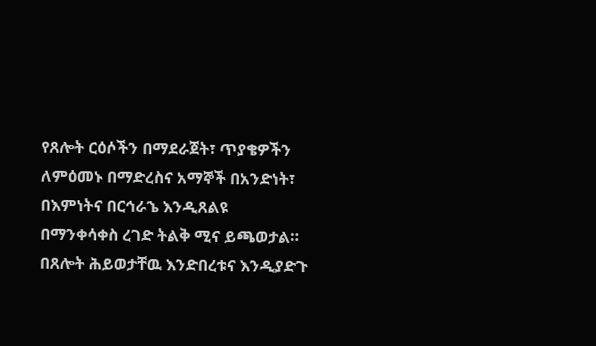የጸሎት ርዕሶችን በማደራጀት፣ ጥያቄዎችን ለምዕመኑ በማድረስና አማኞች በአንድነት፣ በእምነትና በርኅራኄ እንዲጸልዩ በማንቀሳቀስ ረገድ ትልቅ ሚና ይጫወታል። በጸሎት ሕይወታቸዉ እንድበረቱና እንዲያድጉ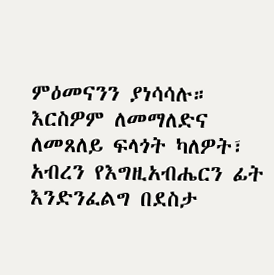ምዕመናንን ያነሳሳሉ። እርስዎም ለመማለድና ለመጸለይ ፍላጎት ካለዎት፣ አብረን የእግዚአብሔርን ፊት እንድንፈልግ በደስታ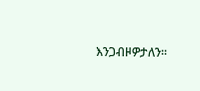እንጋብዞዎታለን።